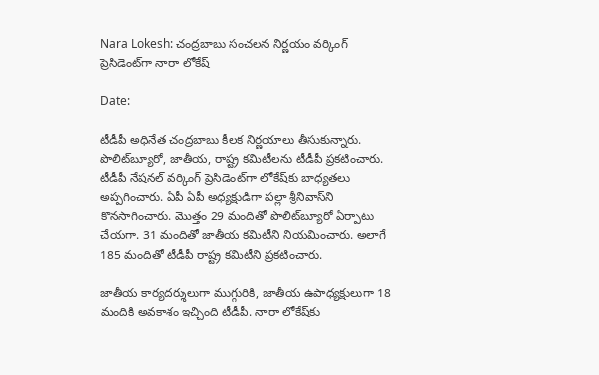Nara Lokesh: చంద్రబాబు సంచలన నిర్ణయం వర్కింగ్ ప్రెసిడెంట్‌గా నారా లోకేష్

Date:

టీడీపీ అధినేత చంద్రబాబు కీలక నిర్ణయాలు తీసుకున్నారు. పొలిట్‌బ్యూరో, జాతీయ, రాష్ట్ర కమిటీలను టీడీపీ ప్రకటించారు. టీడీపీ నేషనల్ వర్కింగ్‌ ప్రెసిడెంట్‌గా లోకేష్‌కు బాధ్యతలు అప్పగించారు. ఏపీ ఏపీ అధ్యక్షుడిగా పల్లా శ్రీనివాస్‌ని కొనసాగించారు. మొత్తం 29 మందితో పొలిట్‌బ్యూరో ఏర్పాటు చేయగా. 31 మందితో జాతీయ కమిటీని నియమించారు. అలాగే 185 మందితో టీడీపీ రాష్ట్ర కమిటీని ప్రకటించారు.

జాతీయ కార్యదర్శులుగా ముగ్గురికి, జాతీయ ఉపాధ్యక్షులుగా 18 మందికి అవకాశం ఇచ్చింది టీడీపీ. నారా లోకేష్‌కు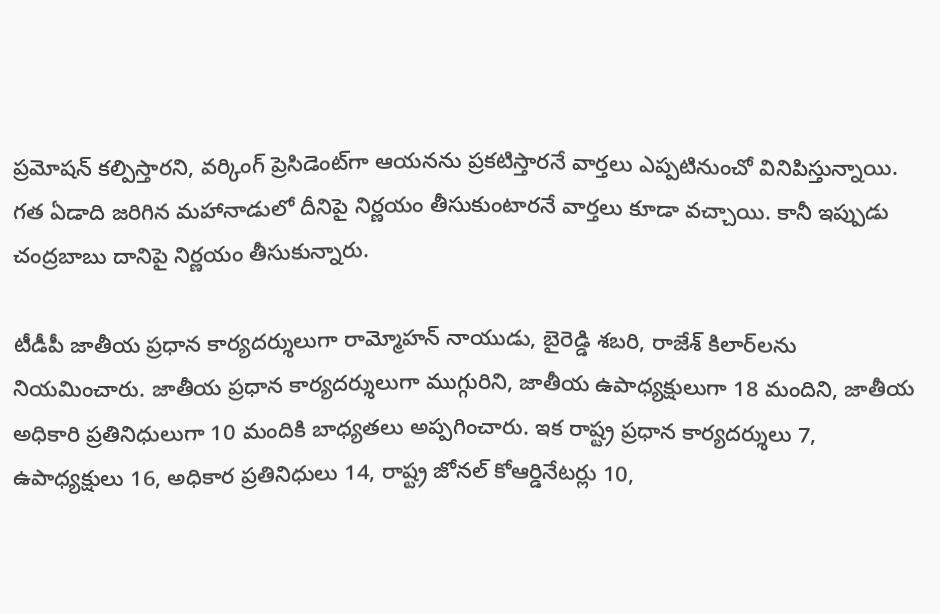ప్రమోషన్ కల్పిస్తారని, వర్కింగ్ ప్రెసిడెంట్‌గా ఆయనను ప్రకటిస్తారనే వార్తలు ఎప్పటినుంచో వినిపిస్తున్నాయి. గత ఏడాది జరిగిన మహానాడులో దీనిపై నిర్ణయం తీసుకుంటారనే వార్తలు కూడా వచ్చాయి. కానీ ఇప్పుడు చంద్రబాబు దానిపై నిర్ణయం తీసుకున్నారు.

టీడీపీ జాతీయ ప్రధాన కార్యదర్శులుగా రామ్మోహన్ నాయుడు, బైరెడ్డి శబరి, రాజేశ్ కిలార్‌లను నియమించారు. జాతీయ ప్రధాన కార్యదర్శులుగా ముగ్గురిని, జాతీయ ఉపాధ్యక్షులుగా 18 మందిని, జాతీయ అధికారి ప్రతినిధులుగా 10 మందికి బాధ్యతలు అప్పగించారు. ఇక రాష్ట్ర ప్రధాన కార్యదర్శులు 7, ఉపాధ్యక్షులు 16, అధికార ప్రతినిధులు 14, రాష్ట్ర జోనల్ కోఆర్డినేటర్లు 10,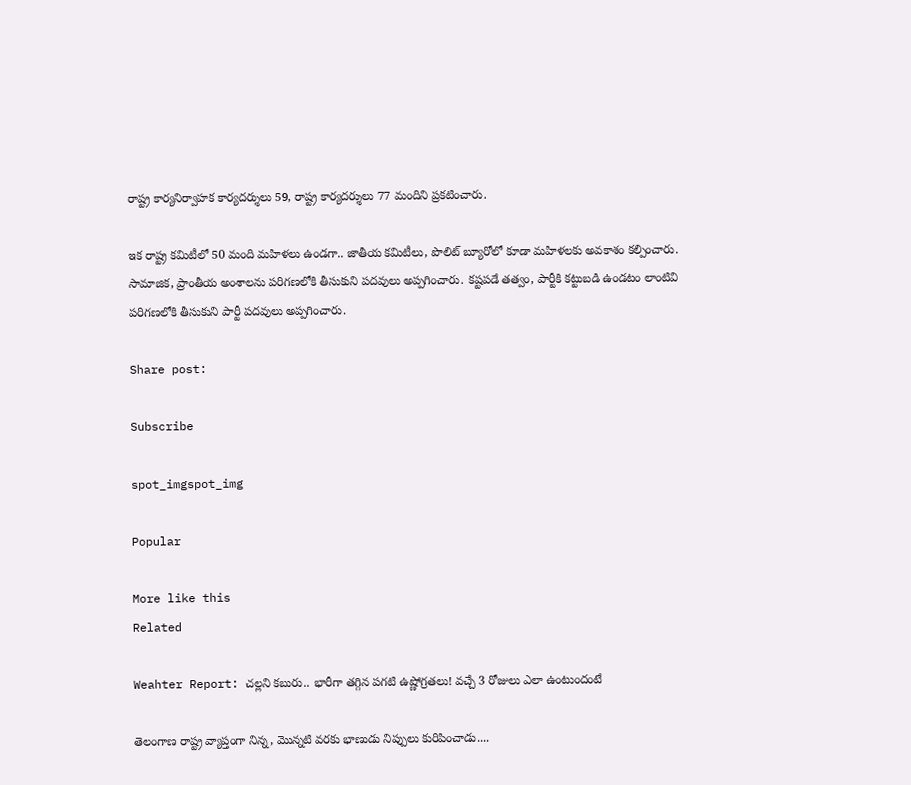రాష్ట్ర కార్యనిర్వాహక కార్యదర్శులు 59, రాష్ట్ర కార్యదర్శులు 77 మందిని ప్రకటించారు.

ఇక రాష్ట్ర కమిటీలో 50 మంది మహిళలు ఉండగా.. జాతీయ కమిటీలు, పొలిట్ బ్యూరోలో కూడా మహిళలకు అవకాశం కల్పించారు. సామాజిక, ప్రాంతీయ అంశాలను పరిగణలోకి తీసుకుని పదవులు అప్పగించారు. కష్టపడే తత్వం, పార్టీకి కట్టుబడి ఉండటం లాంటివి పరిగణలోకి తీసుకుని పార్టీ పదవులు అప్పగించారు.

Share post:

Subscribe

spot_imgspot_img

Popular

More like this
Related

Weahter Report: చల్లని కబురు.. భారీగా తగ్గిన పగటి ఉష్ణోగ్రతలు! వచ్చే 3 రోజులు ఎలా ఉంటుందంటే

తెలంగాణ రాష్ట్ర వ్యాప్తంగా నిన్న, మొన్నటి వరకు భాణుడు నిప్పులు కురిపించాడు....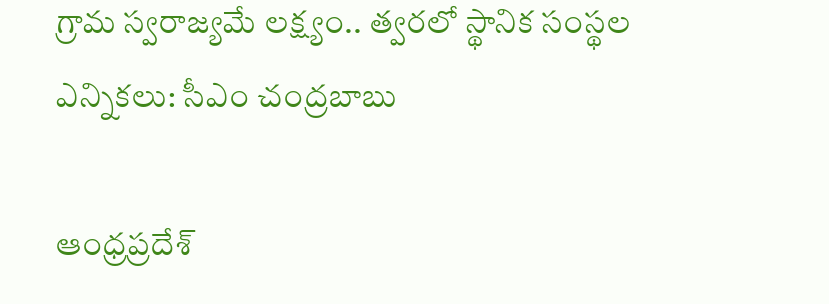గ్రామ స్వరాజ్యమే లక్ష్యం.. త్వరలో స్థానిక సంస్థల ఎన్నికలు: సీఎం చంద్రబాబు

ఆంధ్రప్రదేశ్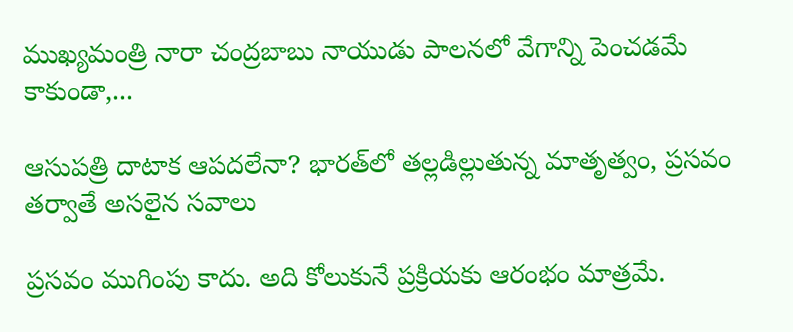ముఖ్యమంత్రి నారా చంద్రబాబు నాయుడు పాలనలో వేగాన్ని పెంచడమే కాకుండా,...

ఆసుపత్రి దాటాక ఆపదలేనా? భారత్‌లో తల్లడిల్లుతున్న మాతృత్వం, ప్రసవం తర్వాతే అసలైన సవాలు

ప్రసవం ముగింపు కాదు. అది కోలుకునే ప్రక్రియకు ఆరంభం మాత్రమే.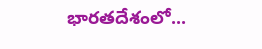భారతదేశంలో...